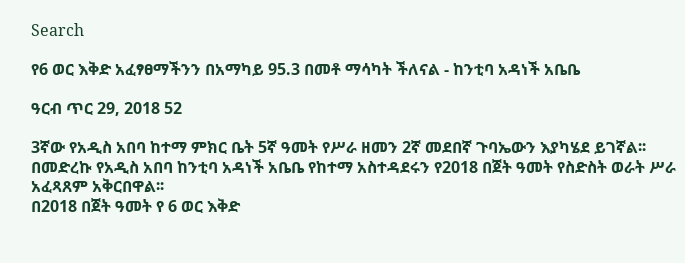Search

የ6 ወር እቅድ አፈፃፀማችንን በአማካይ 95.3 በመቶ ማሳካት ችለናል - ከንቲባ አዳነች አቤቤ

ዓርብ ጥር 29, 2018 52

3ኛው የአዲስ አበባ ከተማ ምክር ቤት 5ኛ ዓመት የሥራ ዘመን 2ኛ መደበኛ ጉባኤውን እያካሄደ ይገኛል፡፡
በመድረኩ የአዲስ አበባ ከንቲባ አዳነች አቤቤ የከተማ አስተዳደሩን የ2018 በጀት ዓመት የስድስት ወራት ሥራ አፈጻጸም አቅርበዋል፡፡
በ2018 በጀት ዓመት የ 6 ወር እቅድ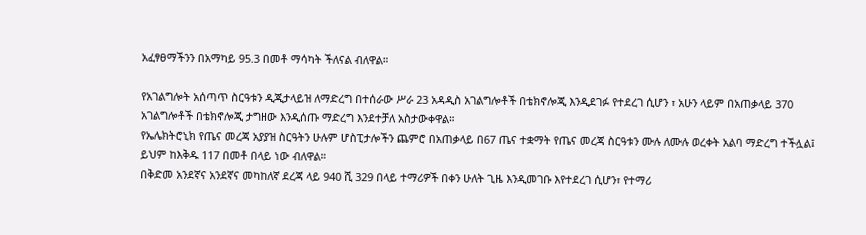አፈፃፀማችንን በአማካይ 95.3 በመቶ ማሳካት ችለናል ብለዋል።

የአገልግሎት አሰጣጥ ስርዓቱን ዲጂታላይዝ ለማድረግ በተሰራው ሥራ 23 አዳዲስ አገልግሎቶች በቴክኖሎጂ እንዲደገፉ የተደረገ ሲሆን ፣ አሁን ላይም በአጠቃላይ 370 አገልግሎቶች በቴክኖሎጂ ታግዘው እንዲሰጡ ማድረግ እንደተቻለ አስታውቀዋል።
የኤሌክትሮኒክ የጤና መረጃ አያያዝ ስርዓትን ሁሉም ሆስፒታሎችን ጨምሮ በአጠቃላይ በ67 ጤና ተቋማት የጤና መረጃ ስርዓቱን ሙሉ ለሙሉ ወረቀት አልባ ማድረግ ተችሏል፤ ይህም ከእቅዱ 117 በመቶ በላይ ነው ብለዋል።
በቅድመ አንደኛና አንደኛና መካከለኛ ደረጃ ላይ 940 ሺ 329 በላይ ተማሪዎች በቀን ሁለት ጊዜ እንዲመገቡ እየተደረገ ሲሆን፣ የተማሪ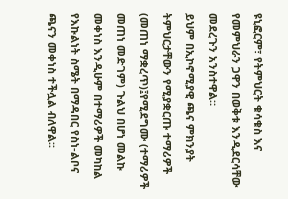ዩኒፎርም፣ የትምህርት ቁሳቁስ እና የመምህራን ጋዋን በወቅቱ እንዲደርሳቸው መደረጉን አንስተዋል።
ይህም በኢኮኖሚያዊ ጫና ምክንያት ትምህርታቸውን የሚያቋርጡ ተማሪዎች (መጠነ ማቋረጥ)፤የሚደግሙ (ተማሪዎች መጠነ መድገም) ጉልህ በሆነ መልኩ መቀነስ እንዲሁም በተማሪዎች መካከል የእኩልነት ስሜት በማዳበር የስነ-ልቦና ጫናን መቀነስ ተችሏል ብለዋል፡፡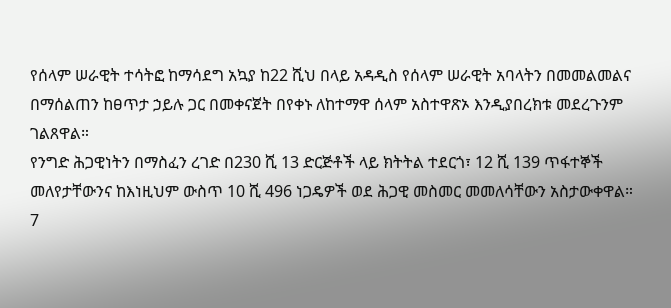የሰላም ሠራዊት ተሳትፎ ከማሳደግ አኳያ ከ22 ሺህ በላይ አዳዲስ የሰላም ሠራዊት አባላትን በመመልመልና በማሰልጠን ከፀጥታ ኃይሉ ጋር በመቀናጀት በየቀኑ ለከተማዋ ሰላም አስተዋጽኦ እንዲያበረክቱ መደረጉንም ገልጸዋል።
የንግድ ሕጋዊነትን በማስፈን ረገድ በ230 ሺ 13 ድርጅቶች ላይ ክትትል ተደርጎ፣ 12 ሺ 139 ጥፋተኞች መለየታቸውንና ከእነዚህም ውስጥ 10 ሺ 496 ነጋዴዎች ወደ ሕጋዊ መስመር መመለሳቸውን አስታውቀዋል።
7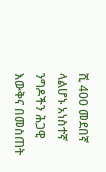ሺ 400 መደበኛ ላልሆኑ አነስተኛ ንግዶችን ሕጋዊ እውቅና በመስጠት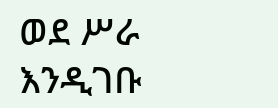ወደ ሥራ እንዲገቡ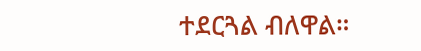ተደርጓል ብለዋል።